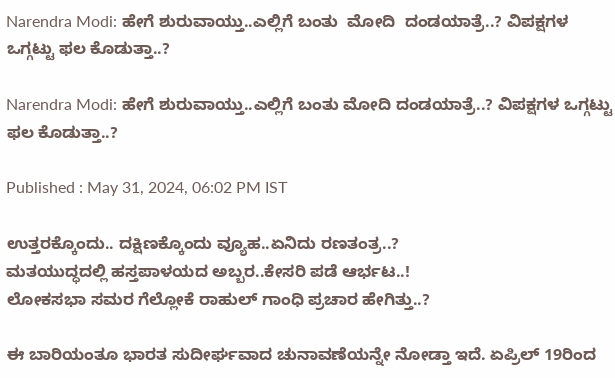Narendra Modi: ಹೇಗೆ ಶುರುವಾಯ್ತು..ಎಲ್ಲಿಗೆ ಬಂತು  ಮೋದಿ  ದಂಡಯಾತ್ರೆ..? ವಿಪಕ್ಷಗಳ ಒಗ್ಗಟ್ಟು ಫಲ ಕೊಡುತ್ತಾ..?

Narendra Modi: ಹೇಗೆ ಶುರುವಾಯ್ತು..ಎಲ್ಲಿಗೆ ಬಂತು ಮೋದಿ ದಂಡಯಾತ್ರೆ..? ವಿಪಕ್ಷಗಳ ಒಗ್ಗಟ್ಟು ಫಲ ಕೊಡುತ್ತಾ..?

Published : May 31, 2024, 06:02 PM IST

ಉತ್ತರಕ್ಕೊಂದು.. ದಕ್ಷಿಣಕ್ಕೊಂದು ವ್ಯೂಹ..ಏನಿದು ರಣತಂತ್ರ..?
ಮತಯುದ್ಧದಲ್ಲಿ ಹಸ್ತಪಾಳಯದ ಅಬ್ಬರ..ಕೇಸರಿ ಪಡೆ ಆರ್ಭಟ..!
ಲೋಕಸಭಾ ಸಮರ ಗೆಲ್ಲೋಕೆ ರಾಹುಲ್ ಗಾಂಧಿ ಪ್ರಚಾರ ಹೇಗಿತ್ತು..?

ಈ ಬಾರಿಯಂತೂ ಭಾರತ ಸುದೀರ್ಘವಾದ ಚುನಾವಣೆಯನ್ನೇ ನೋಡ್ತಾ ಇದೆ. ಏಪ್ರಿಲ್ 19ರಿಂದ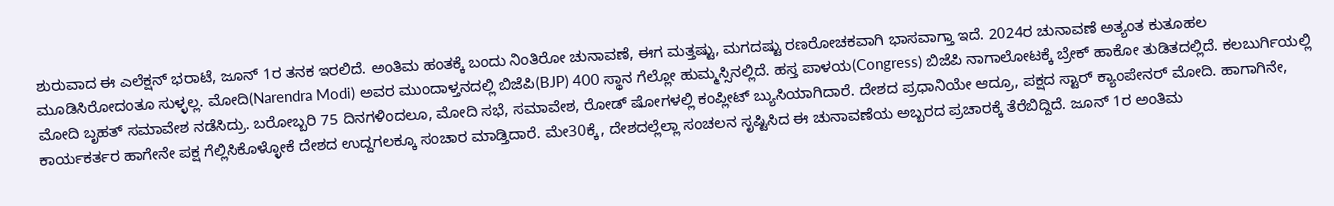ಶುರುವಾದ ಈ ಎಲೆಕ್ಷನ್ ಭರಾಟೆ, ಜೂನ್ 1ರ ತನಕ ಇರಲಿದೆ. ಅಂತಿಮ ಹಂತಕ್ಕೆ ಬಂದು ನಿಂತಿರೋ ಚುನಾವಣೆ, ಈಗ ಮತ್ತಷ್ಟು, ಮಗದಷ್ಟು ರಣರೋಚಕವಾಗಿ ಭಾಸವಾಗ್ತಾ ಇದೆ. 2024ರ ಚುನಾವಣೆ ಅತ್ಯಂತ ಕುತೂಹಲ ಮೂಡಿಸಿರೋದಂತೂ ಸುಳ್ಳಲ್ಲ. ಮೋದಿ(Narendra Modi) ಅವರ ಮುಂದಾಳ್ತನದಲ್ಲಿ ಬಿಜೆಪಿ(BJP) 400 ಸ್ಥಾನ ಗೆಲ್ಲೋ ಹುಮ್ಮಸ್ಸಿನಲ್ಲಿದೆ. ಹಸ್ತ ಪಾಳಯ(Congress) ಬಿಜೆಪಿ ನಾಗಾಲೋಟಕ್ಕೆ ಬ್ರೇಕ್ ಹಾಕೋ ತುಡಿತದಲ್ಲಿದೆ. ಕಲಬುರ್ಗಿಯಲ್ಲಿ ಮೋದಿ ಬೃಹತ್ ಸಮಾವೇಶ ನಡೆಸಿದ್ರು. ಬರೋಬ್ಬರಿ 75 ದಿನಗಳಿಂದಲೂ, ಮೋದಿ ಸಭೆ, ಸಮಾವೇಶ, ರೋಡ್ ಷೋಗಳಲ್ಲಿ ಕಂಪ್ಲೀಟ್ ಬ್ಯುಸಿಯಾಗಿದಾರೆ. ದೇಶದ ಪ್ರಧಾನಿಯೇ ಆದ್ರೂ, ಪಕ್ಷದ ಸ್ಟಾರ್ ಕ್ಯಾಂಪೇನರ್ ಮೋದಿ. ಹಾಗಾಗಿನೇ, ಕಾರ್ಯಕರ್ತರ ಹಾಗೇನೇ ಪಕ್ಷ ಗೆಲ್ಲಿಸಿಕೊಳ್ಳೋಕೆ ದೇಶದ ಉದ್ದಗಲಕ್ಕೂ ಸಂಚಾರ ಮಾಡ್ತಿದಾರೆ. ಮೇ30ಕ್ಕೆ, ದೇಶದಲ್ಲೆಲ್ಲಾ ಸಂಚಲನ ಸೃಷ್ಟಿಸಿದ ಈ ಚುನಾವಣೆಯ ಅಬ್ಬರದ ಪ್ರಚಾರಕ್ಕೆ ತೆರೆಬಿದ್ದಿದೆ. ಜೂನ್ 1ರ ಅಂತಿಮ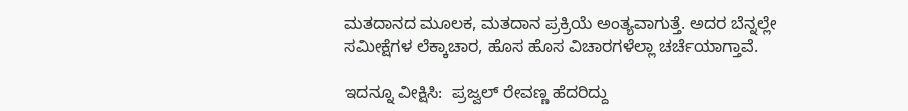ಮತದಾನದ ಮೂಲಕ, ಮತದಾನ ಪ್ರಕ್ರಿಯೆ ಅಂತ್ಯವಾಗುತ್ತೆ. ಅದರ ಬೆನ್ನಲ್ಲೇ ಸಮೀಕ್ಷೆಗಳ ಲೆಕ್ಕಾಚಾರ, ಹೊಸ ಹೊಸ ವಿಚಾರಗಳೆಲ್ಲಾ ಚರ್ಚೆಯಾಗ್ತಾವೆ.

ಇದನ್ನೂ ವೀಕ್ಷಿಸಿ:  ಪ್ರಜ್ವಲ್ ರೇವಣ್ಣ ಹೆದರಿದ್ದು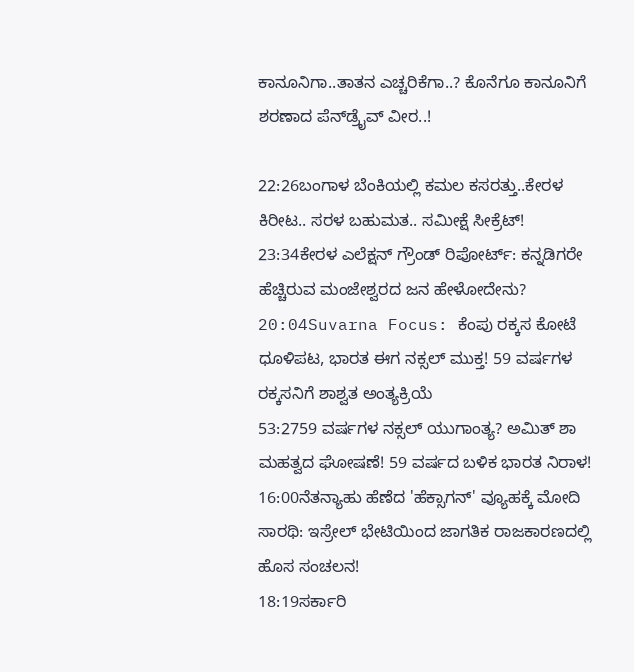ಕಾನೂನಿಗಾ..ತಾತನ ಎಚ್ಚರಿಕೆಗಾ..? ಕೊನೆಗೂ ಕಾನೂನಿಗೆ ಶರಣಾದ ಪೆನ್‌ಡ್ರೈವ್ ವೀರ..!

22:26ಬಂಗಾಳ ಬೆಂಕಿಯಲ್ಲಿ ಕಮಲ ಕಸರತ್ತು..ಕೇರಳ ಕಿರೀಟ.. ಸರಳ ಬಹುಮತ.. ಸಮೀಕ್ಷೆ ಸೀಕ್ರೆಟ್!
23:34ಕೇರಳ ಎಲೆಕ್ಷನ್ ಗ್ರೌಂಡ್ ರಿಪೋರ್ಟ್: ಕನ್ನಡಿಗರೇ ಹೆಚ್ಚಿರುವ ಮಂಜೇಶ್ವರದ ಜನ ಹೇಳೋದೇನು?
20:04Suvarna Focus: ಕೆಂಪು ರಕ್ಕಸ ಕೋಟೆ ಧೂಳಿಪಟ, ಭಾರತ ಈಗ ನಕ್ಸಲ್ ಮುಕ್ತ! 59 ವರ್ಷಗಳ ರಕ್ಕಸನಿಗೆ ಶಾಶ್ವತ ಅಂತ್ಯಕ್ರಿಯೆ
53:2759 ವರ್ಷಗಳ ನಕ್ಸಲ್ ಯುಗಾಂತ್ಯ? ಅಮಿತ್ ಶಾ ಮಹತ್ವದ ಘೋಷಣೆ! 59 ವರ್ಷದ ಬಳಿಕ ಭಾರತ ನಿರಾಳ!
16:00ನೆತನ್ಯಾಹು ಹೆಣೆದ 'ಹೆಕ್ಸಾಗನ್' ವ್ಯೂಹಕ್ಕೆ ಮೋದಿ ಸಾರಥಿ: ಇಸ್ರೇಲ್ ಭೇಟಿಯಿಂದ ಜಾಗತಿಕ ರಾಜಕಾರಣದಲ್ಲಿ ಹೊಸ ಸಂಚಲನ!
18:19ಸರ್ಕಾರಿ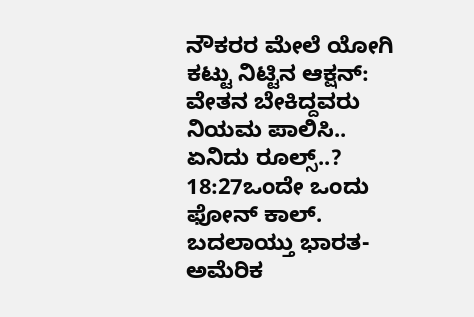ನೌಕರರ ಮೇಲೆ ಯೋಗಿ ಕಟ್ಟು ನಿಟ್ಟಿನ ಆಕ್ಷನ್: ವೇತನ ಬೇಕಿದ್ದವರು ನಿಯಮ ಪಾಲಿಸಿ.. ಏನಿದು ರೂಲ್ಸ್..?
18:27ಒಂದೇ ಒಂದು ಫೋನ್ ಕಾಲ್. ಬದಲಾಯ್ತು ಭಾರತ-ಅಮೆರಿಕ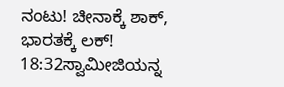ನಂಟು! ಚೀನಾಕ್ಕೆ ಶಾಕ್, ಭಾರತಕ್ಕೆ ಲಕ್!
18:32ಸ್ವಾಮೀಜಿಯನ್ನ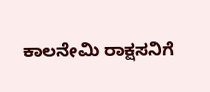ಕಾಲನೇಮಿ ರಾಕ್ಷಸನಿಗೆ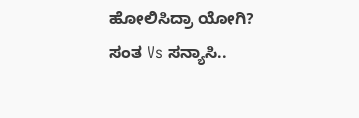ಹೋಲಿಸಿದ್ರಾ ಯೋಗಿ? ಸಂತ Vs ಸನ್ಯಾಸಿ..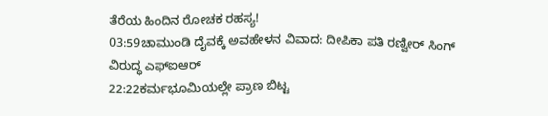ತೆರೆಯ ಹಿಂದಿನ ರೋಚಕ ರಹಸ್ಯ!
03:59ಚಾಮುಂಡಿ ದೈವಕ್ಕೆ ಅವಹೇಳನ ವಿವಾದ: ದೀಪಿಕಾ ಪತಿ ರಣ್ವೀರ್ ಸಿಂಗ್ ವಿರುದ್ಧ ಎಫ್‌ಐಆರ್
22:22ಕರ್ಮಭೂಮಿಯಲ್ಲೇ ಪ್ರಾಣ ಬಿಟ್ಟ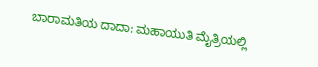ಬಾರಾಮತಿಯ ದಾದಾ: ಮಹಾಯುತಿ ಮೈತ್ರಿಯಲ್ಲಿ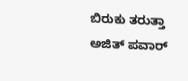ಬಿರುಕು ತರುತ್ತಾ ಅಜಿತ್ ಪವಾರ್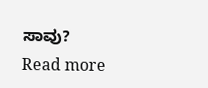ಸಾವು?
Read more